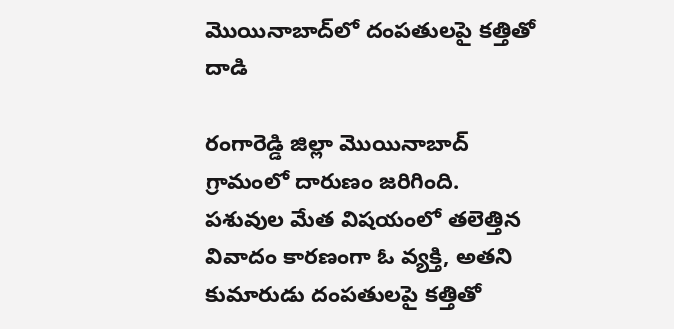మొయినాబాద్‌లో దంపతులపై కత్తితో దాడి

రంగారెడ్డి జిల్లా మొయినాబాద్ గ్రామంలో దారుణం జరిగింది. పశువుల మేత విషయంలో తలెత్తిన వివాదం కారణంగా ఓ వ్యక్తి, అతని కుమారుడు దంపతులపై కత్తితో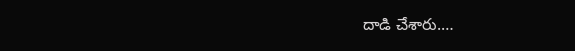దాడి చేశారు.…